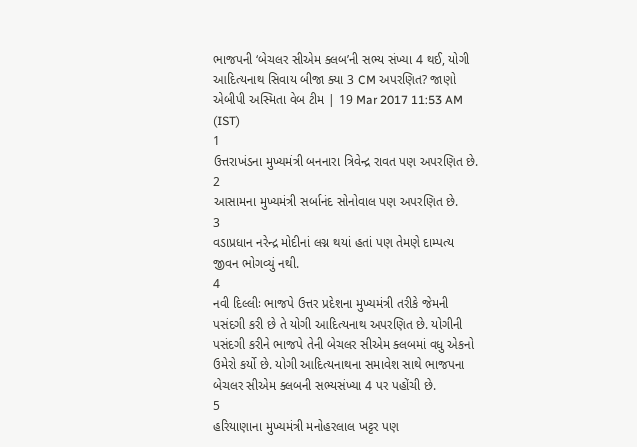ભાજપની ‘બેચલર સીએમ ક્લબ’ની સભ્ય સંખ્યા 4 થઈ, યોગી આદિત્યનાથ સિવાય બીજા ક્યા 3 CM અપરણિત? જાણો
એબીપી અસ્મિતા વેબ ટીમ | 19 Mar 2017 11:53 AM (IST)
1
ઉત્તરાખંડના મુખ્યમંત્રી બનનારા ત્રિવેન્દ્ર રાવત પણ અપરણિત છે.
2
આસામના મુખ્યમંત્રી સર્બાનંદ સોનોવાલ પણ અપરણિત છે.
3
વડાપ્રધાન નરેન્દ્ર મોદીનાં લગ્ન થયાં હતાં પણ તેમણે દામ્પત્ય જીવન ભોગવ્યું નથી.
4
નવી દિલ્લીઃ ભાજપે ઉત્તર પ્રદેશના મુખ્યમંત્રી તરીકે જેમની પસંદગી કરી છે તે યોગી આદિત્યનાથ અપરણિત છે. યોગીની પસંદગી કરીને ભાજપે તેની બેચલર સીએમ ક્લબમાં વધુ એકનો ઉમેરો કર્યો છે. યોગી આદિત્યનાથના સમાવેશ સાથે ભાજપના બેચલર સીએમ ક્લબની સભ્યસંખ્યા 4 પર પહોંચી છે.
5
હરિયાણાના મુખ્યમંત્રી મનોહરલાલ ખટ્ટર પણ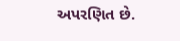અપરણિત છે.